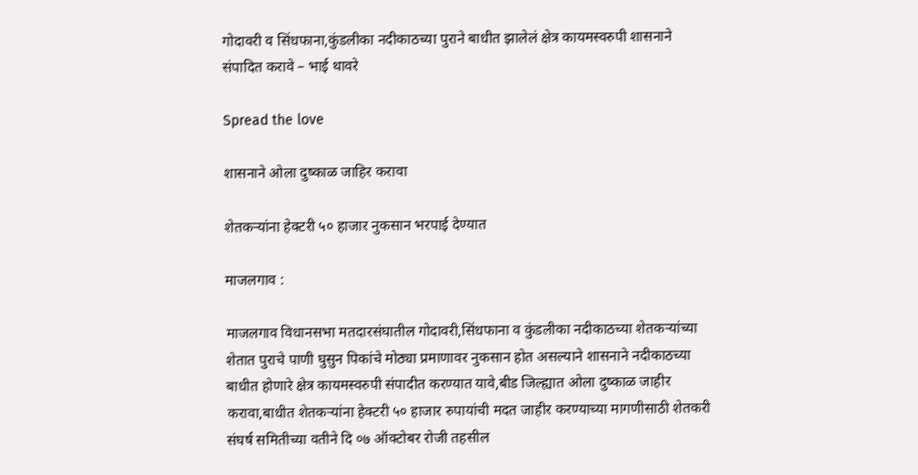गोदावरी व सिंधफाना,कुंडलीका नदीकाठच्या पुराने बाधीत झालेलं क्षेत्र कायमस्वरुपी शासनाने संपादित करावे – भाई थावरे

Spread the love

शासनाने ओला दुष्काळ जाहिर करावा

शेतकऱ्यांना हेक्टरी ५० हाजार नुकसान भरपाई देण्यात

माजलगाव :

माजलगाव विधानसभा मतदारसंघातील गोदावरी,सिंधफाना व कुंडलीका नदीकाठच्या शेतकऱ्यांच्या शेतात पुराचे पाणी घुसुन पिकांचे मोठ्या प्रमाणावर नुकसान होत असल्याने शासनाने नदीकाठच्या बाधीत होणारे क्षेत्र कायमस्वरुपी संपादीत करण्यात यावे,बीड जिल्ह्यात ओला दुष्काळ जाहीर करावा,बाधीत शेतकऱ्यांना हेक्टरी ५० हाजार रुपायांची मदत जाहीर करण्याच्या मागणीसाठी शेतकरी संघर्ष समितीच्या वतीने दि ०७ ऑक्टोबर रोजी तहसील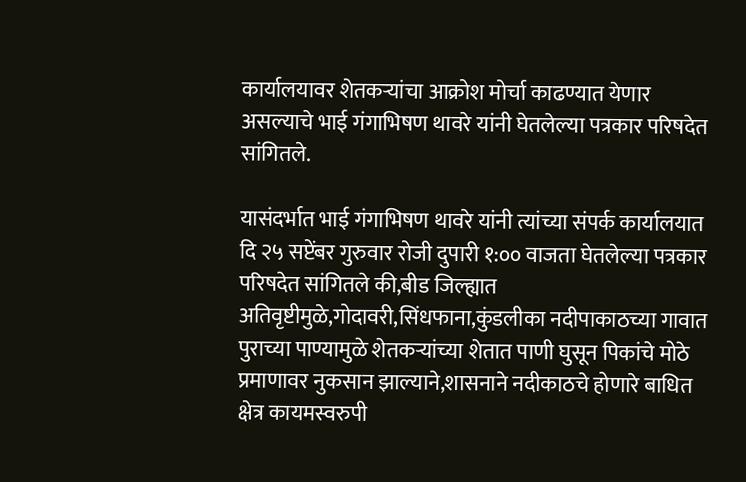कार्यालयावर शेतकऱ्यांचा आक्रोश मोर्चा काढण्यात येणार असल्याचे भाई गंगाभिषण थावरे यांनी घेतलेल्या पत्रकार परिषदेत सांगितले.

यासंदर्भात भाई गंगाभिषण थावरे यांनी त्यांच्या संपर्क कार्यालयात दि २५ सप्टेंबर गुरुवार रोजी दुपारी १:०० वाजता घेतलेल्या पत्रकार परिषदेत सांगितले की,बीड जिल्ह्यात अतिवृष्टीमुळे,गोदावरी,सिंधफाना,कुंडलीका नदीपाकाठच्या गावात पुराच्या पाण्यामुळे शेतकऱ्यांच्या शेतात पाणी घुसून पिकांचे मोठे प्रमाणावर नुकसान झाल्याने,शासनाने नदीकाठचे होणारे बाधित क्षेत्र कायमस्वरुपी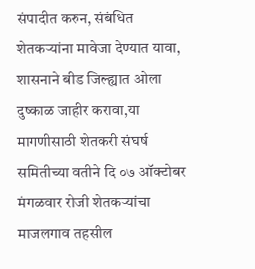संपादीत करुन, संबंधित शेतकऱ्यांना मावेजा देण्यात यावा, शासनाने बीड जिल्ह्यात ओला दुष्काळ जाहीर करावा,या मागणीसाठी शेतकरी संघर्ष समितीच्या वतीने दि ०७ ऑक्टोबर मंगळवार रोजी शेतकऱ्यांचा माजलगाव तहसील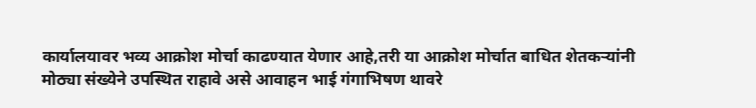कार्यालयावर भव्य आक्रोश मोर्चा काढण्यात येणार आहे,तरी या आक्रोश मोर्चात बाधित शेतकऱ्यांनी मोठ्या संख्येने उपस्थित राहावे असे आवाहन भाई गंगाभिषण थावरे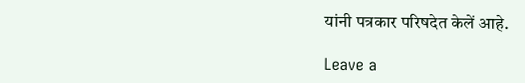यांनी पत्रकार परिषदेत केलें आहे.

Leave a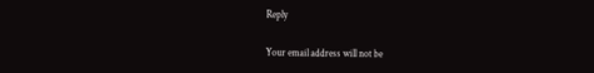Reply

Your email address will not be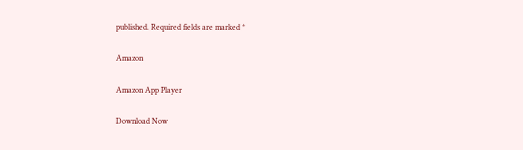published. Required fields are marked *

Amazon

Amazon App Player

Download Now